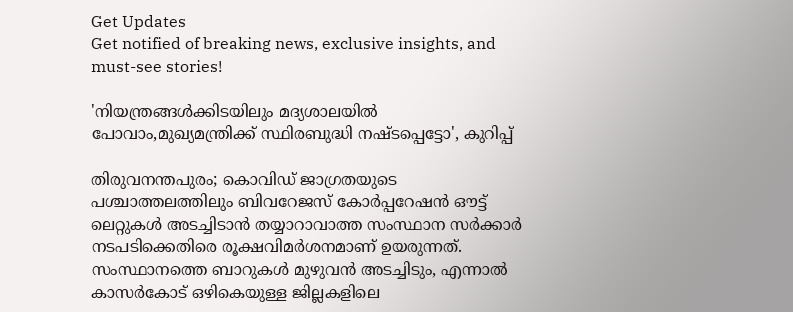Get Updates
Get notified of breaking news, exclusive insights, and must-see stories!

'നിയന്ത്രങ്ങൾക്കിടയിലും മദ്യശാലയിൽ പോവാം,മുഖ്യമന്ത്രിക്ക് സ്ഥിരബുദ്ധി നഷ്ടപ്പെട്ടോ', കുറിപ്പ്

തിരുവനന്തപുരം; കൊവിഡ് ജാഗ്രതയുടെ പശ്ചാത്തലത്തിലും ബിവറേജസ് കോർപ്പറേഷൻ ഔട്ട് ലെറ്റുകൾ അടച്ചിടാൻ തയ്യാറാവാത്ത സംസ്ഥാന സർക്കാർ നടപടിക്കെതിരെ രൂക്ഷവിമർശനമാണ് ഉയരുന്നത്. സംസ്ഥാനത്തെ ബാറുകൾ മുഴുവൻ അടച്ചിടും, എന്നാൽ കാസർകോട് ഒഴികെയുള്ള ജില്ലകളിലെ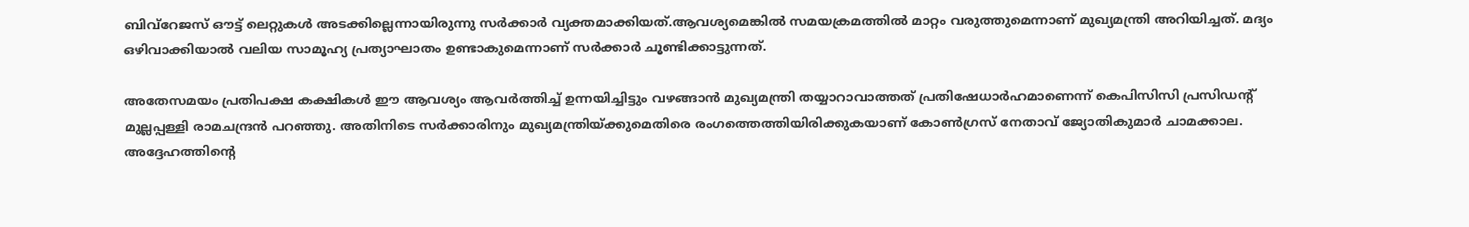ബിവ്റേജസ് ഔട്ട് ലെറ്റുകൾ അടക്കില്ലെന്നായിരുന്നു സർക്കാർ വ്യക്തമാക്കിയത്.ആവശ്യമെങ്കിൽ സമയക്രമത്തിൽ മാറ്റം വരുത്തുമെന്നാണ് മുഖ്യമന്ത്രി അറിയിച്ചത്. മദ്യം ഒഴിവാക്കിയാൽ വലിയ സാമൂഹ്യ പ്രത്യാഘാതം ഉണ്ടാകുമെന്നാണ് സർക്കാർ ചൂണ്ടിക്കാട്ടുന്നത്.

അതേസമയം പ്രതിപക്ഷ കക്ഷികൾ ഈ ആവശ്യം ആവർത്തിച്ച് ഉന്നയിച്ചിട്ടും വഴങ്ങാൻ മുഖ്യമന്ത്രി തയ്യാറാവാത്തത് പ്രതിഷേധാർഹമാണെന്ന് കെപിസിസി പ്രസിഡന്റ് മുല്ലപ്പള്ളി രാമചന്ദ്രൻ പറഞ്ഞു. അതിനിടെ സർക്കാരിനും മുഖ്യമന്ത്രിയ്ക്കുമെതിരെ രംഗത്തെത്തിയിരിക്കുകയാണ് കോൺഗ്രസ് നേതാവ് ജ്യോതികുമാർ ചാമക്കാല. അദ്ദേഹത്തിന്റെ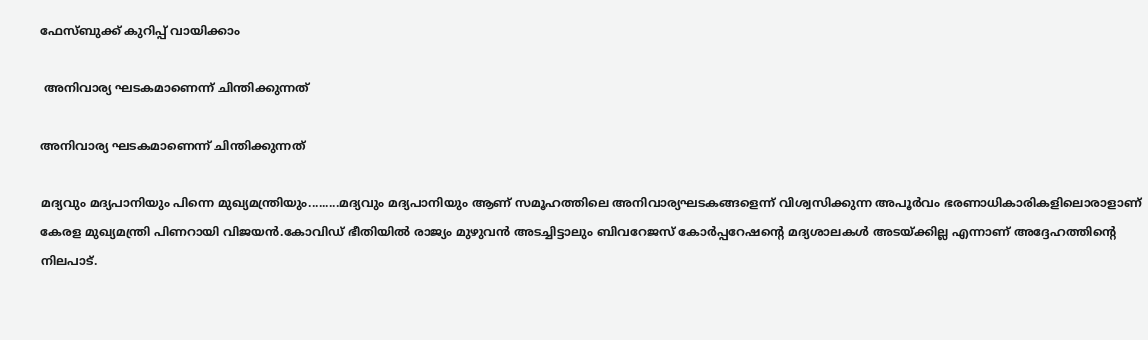ഫേസ്ബുക്ക് കുറിപ്പ് വായിക്കാം

 അനിവാര്യ ഘടകമാണെന്ന് ചിന്തിക്കുന്നത്

അനിവാര്യ ഘടകമാണെന്ന് ചിന്തിക്കുന്നത്

മദ്യവും മദ്യപാനിയും പിന്നെ മുഖ്യമന്ത്രിയും.........മദ്യവും മദ്യപാനിയും ആണ് സമൂഹത്തിലെ അനിവാര്യഘടകങ്ങളെന്ന് വിശ്വസിക്കുന്ന അപൂര്‍വം ഭരണാധികാരികളിലൊരാളാണ് കേരള മുഖ്യമന്ത്രി പിണറായി വിജയന്‍.കോവിഡ് ഭീതിയില്‍ രാജ്യം മുഴുവന്‍ അടച്ചിട്ടാലും ബിവറേജസ് കോര്‍പ്പറേഷൻ്റെ മദ്യശാലകൾ അടയ്ക്കില്ല എന്നാണ് അദ്ദേഹത്തിന്‍റെ നിലപാട്.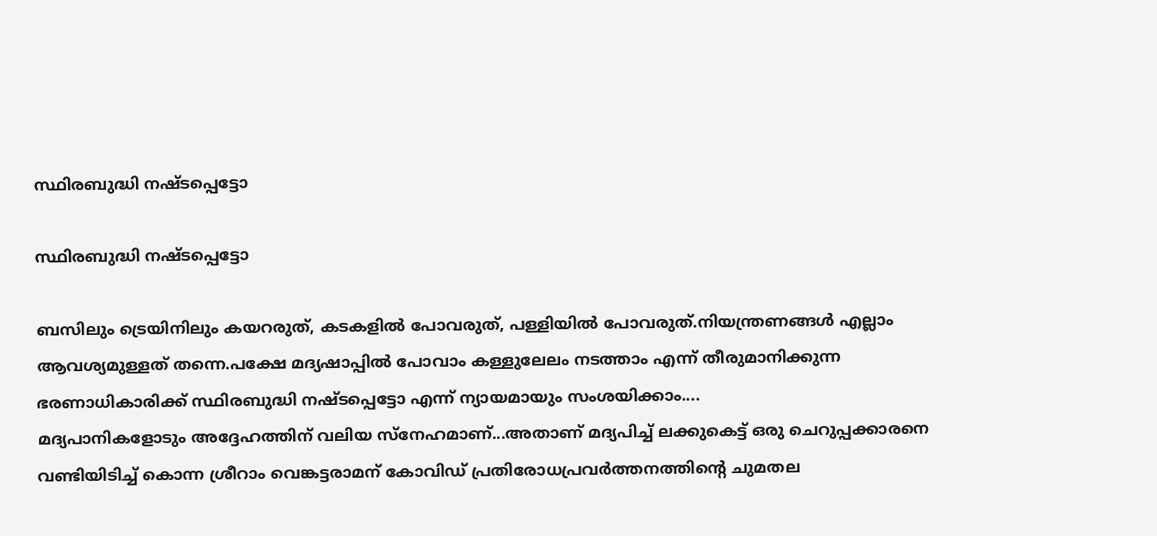സ്ഥിരബുദ്ധി നഷ്ടപ്പെട്ടോ

സ്ഥിരബുദ്ധി നഷ്ടപ്പെട്ടോ

ബസിലും ട്രെയിനിലും കയറരുത്, കടകളില്‍ പോവരുത്, പള്ളിയില്‍ പോവരുത്.നിയന്ത്രണങ്ങള്‍ എല്ലാം ആവശ്യമുള്ളത് തന്നെ.പക്ഷേ മദ്യഷാപ്പില്‍ പോവാം കള്ളുലേലം നടത്താം എന്ന് തീരുമാനിക്കുന്ന ഭരണാധികാരിക്ക് സ്ഥിരബുദ്ധി നഷ്ടപ്പെട്ടോ എന്ന് ന്യായമായും സംശയിക്കാം....
മദ്യപാനികളോടും അദ്ദേഹത്തിന് വലിയ സ്നേഹമാണ്...അതാണ് മദ്യപിച്ച് ലക്കുകെട്ട് ഒരു ചെറുപ്പക്കാരനെ വണ്ടിയിടിച്ച് കൊന്ന ശ്രീറാം വെങ്കട്ടരാമന് കോവിഡ് പ്രതിരോധപ്രവര്‍ത്തനത്തിന്‍റെ ചുമതല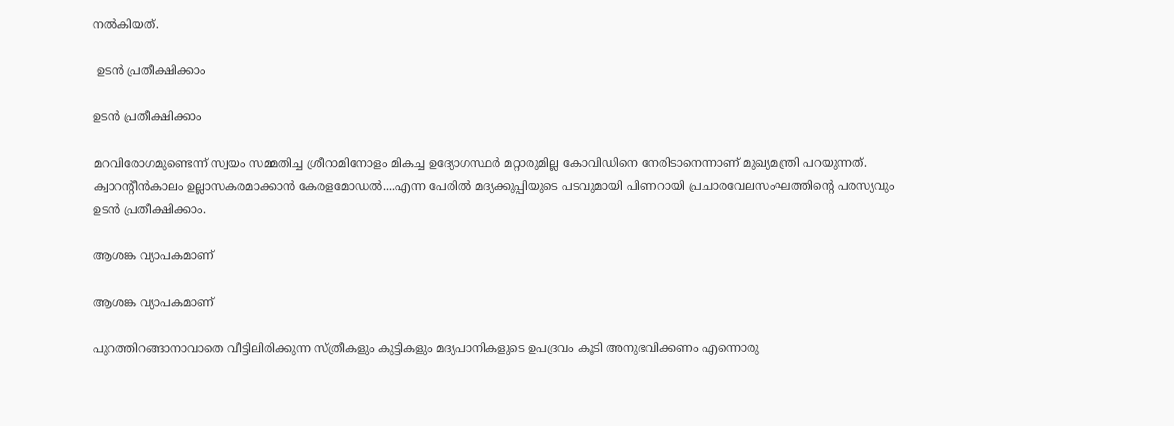നല്‍കിയത്.

 ഉടൻ പ്രതീക്ഷിക്കാം

ഉടൻ പ്രതീക്ഷിക്കാം

മറവിരോഗമുണ്ടെന്ന് സ്വയം സമ്മതിച്ച ശ്രീറാമിനോളം മികച്ച ഉദ്യോഗസ്ഥര്‍ മറ്റാരുമില്ല കോവിഡിനെ നേരിടാനെന്നാണ് മുഖ്യമന്ത്രി പറയുന്നത്. ക്വാറന്‍റീന്‍കാലം ഉല്ലാസകരമാക്കാന്‍ കേരളമോഡല്‍....എന്ന പേരില്‍ മദ്യക്കുപ്പിയുടെ പടവുമായി പിണറായി പ്രചാരവേലസംഘത്തിന്‍റെ പരസ്യവും ഉടന്‍ പ്രതീക്ഷിക്കാം.

ആശങ്ക വ്യാപകമാണ്

ആശങ്ക വ്യാപകമാണ്

പുറത്തിറങ്ങാനാവാതെ വീട്ടിലിരിക്കുന്ന സ്ത്രീകളും കുട്ടികളും മദ്യപാനികളുടെ ഉപദ്രവം കൂടി അനുഭവിക്കണം എന്നൊരു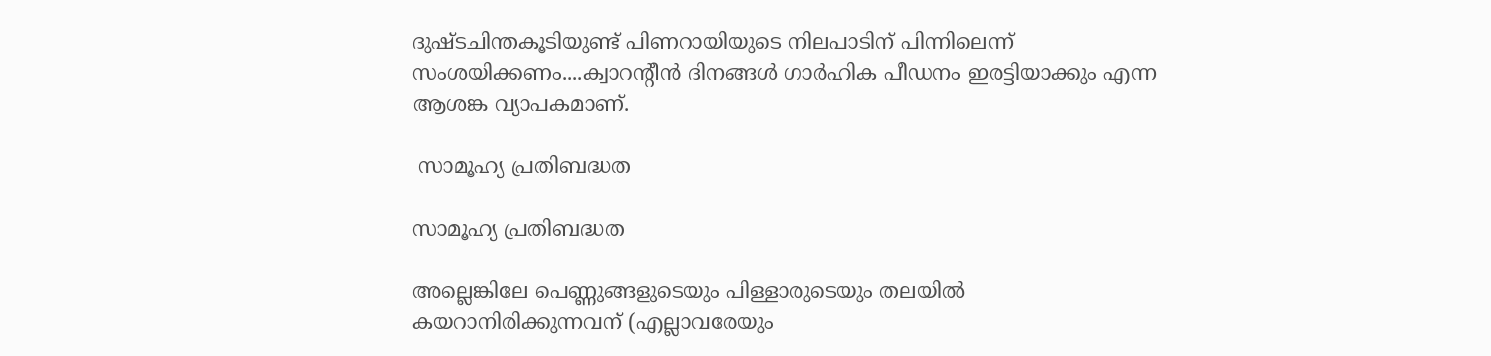ദുഷ്ടചിന്തകൂടിയുണ്ട് പിണറായിയുടെ നിലപാടിന് പിന്നിലെന്ന് സംശയിക്കണം....ക്വാറന്‍റീന്‍ ദിനങ്ങള്‍ ഗാര്‍ഹിക പീഡനം ഇരട്ടിയാക്കും എന്ന ആശങ്ക വ്യാപകമാണ്.

 സാമൂഹ്യ പ്രതിബദ്ധത

സാമൂഹ്യ പ്രതിബദ്ധത

അല്ലെങ്കിലേ പെണ്ണുങ്ങളുടെയും പിള്ളാരുടെയും തലയില്‍ കയറാനിരിക്കുന്നവന് (എല്ലാവരേയും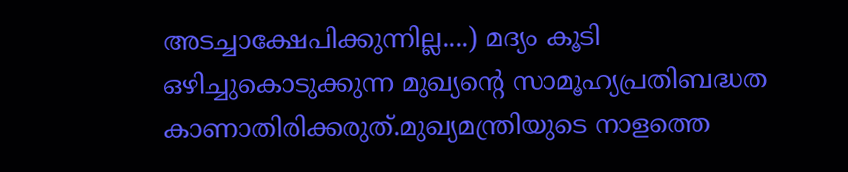അടച്ചാക്ഷേപിക്കുന്നില്ല....) മദ്യം കൂടി ഒഴിച്ചുകൊടുക്കുന്ന മുഖ്യന്‍റെ സാമൂഹ്യപ്രതിബദ്ധത കാണാതിരിക്കരുത്.മുഖ്യമന്ത്രിയുടെ നാളത്തെ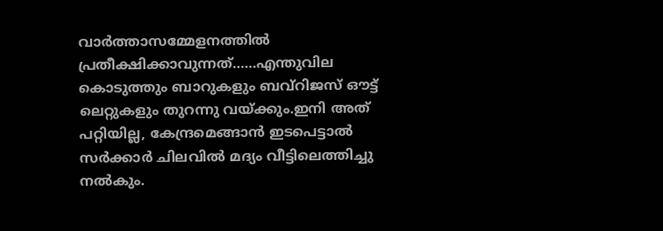വാര്‍ത്താസമ്മേളനത്തില്‍ പ്രതീക്ഷിക്കാവുന്നത്......എന്തുവില കൊടുത്തും ബാറുകളും ബവ്റിജസ് ഔട്ട് ലെറ്റുകളും തുറന്നു വയ്ക്കും.ഇനി അത് പറ്റിയില്ല, കേന്ദ്രമെങ്ങാന്‍ ഇടപെട്ടാല്‍ സര്‍ക്കാര്‍ ചിലവില്‍ മദ്യം വീട്ടിലെത്തിച്ചു നല്‍കും.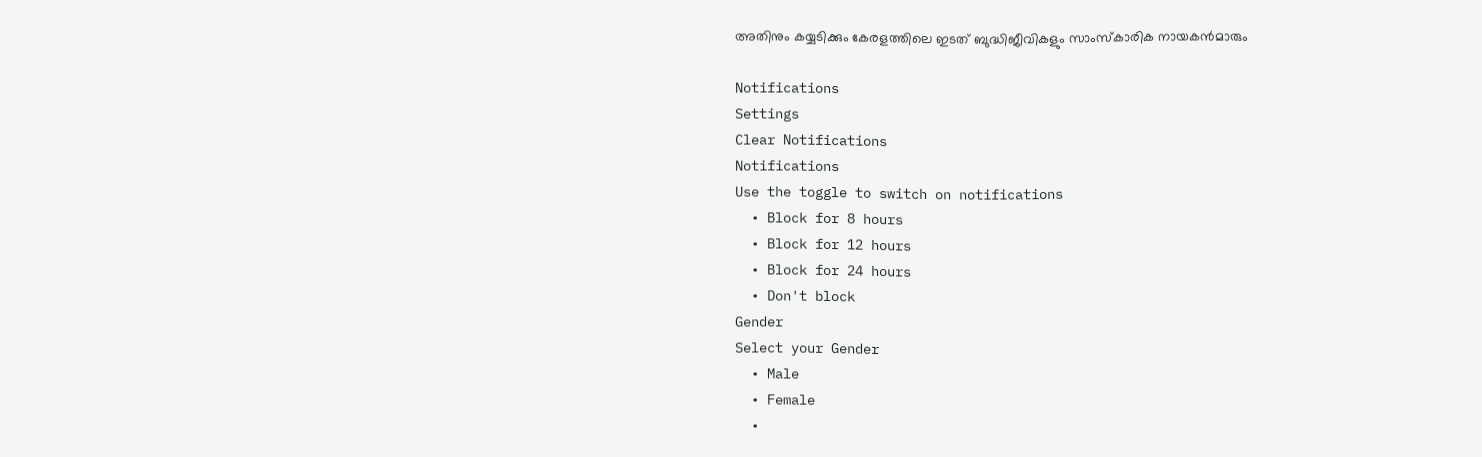അതിനും കയ്യടിക്കും കേരളത്തിലെ ഇടത് ബുദ്ധിജീവികളും സാംസ്കാരിക നായകന്‍മാരും

Notifications
Settings
Clear Notifications
Notifications
Use the toggle to switch on notifications
  • Block for 8 hours
  • Block for 12 hours
  • Block for 24 hours
  • Don't block
Gender
Select your Gender
  • Male
  • Female
  •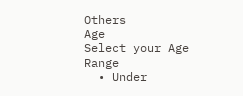Others
Age
Select your Age Range
  • Under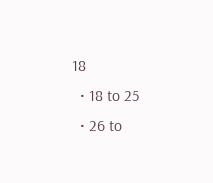18
  • 18 to 25
  • 26 to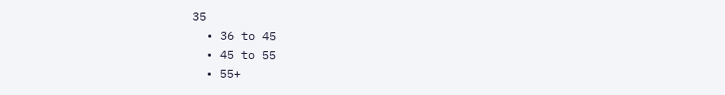35
  • 36 to 45
  • 45 to 55
  • 55+